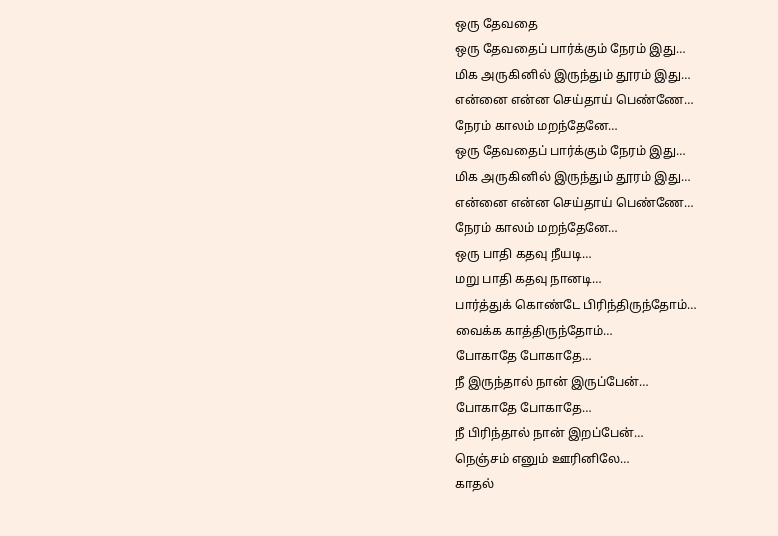ஒரு தேவதை
ஒரு தேவதைப் பார்க்கும் நேரம் இது…
மிக அருகினில் இருந்தும் தூரம் இது…
என்னை என்ன செய்தாய் பெண்ணே…
நேரம் காலம் மறந்தேனே…
ஒரு தேவதைப் பார்க்கும் நேரம் இது…
மிக அருகினில் இருந்தும் தூரம் இது…
என்னை என்ன செய்தாய் பெண்ணே…
நேரம் காலம் மறந்தேனே…
ஒரு பாதி கதவு நீயடி…
மறு பாதி கதவு நானடி…
பார்த்துக் கொண்டே பிரிந்திருந்தோம்…
வைக்க காத்திருந்தோம்…
போகாதே போகாதே…
நீ இருந்தால் நான் இருப்பேன்…
போகாதே போகாதே…
நீ பிரிந்தால் நான் இறப்பேன்…
நெஞ்சம் எனும் ஊரினிலே…
காதல்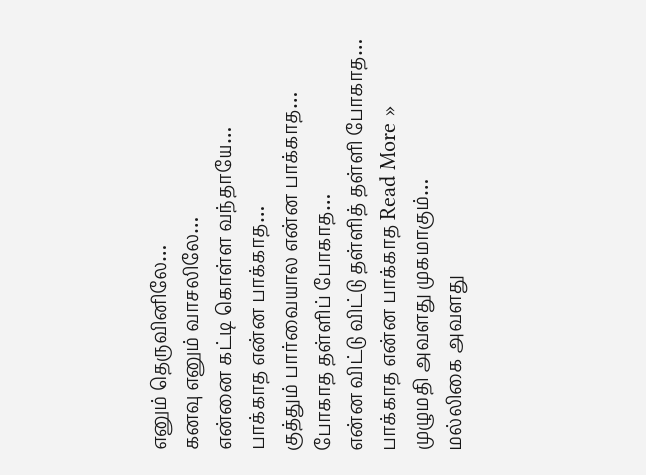எனும் தெருவினிலே…
கனவு எனும் வாசலிலே…
என்னை கட்டி கொள்ள வந்தாயே…
பாக்காத என்ன பாக்காத…
குத்தும் பார்வையால என்ன பாக்காத…
போகாத தள்ளிப் போகாத…
என்ன விட்டு விட்டு தள்ளித் தள்ளி போகாத…
பாக்காத என்ன பாக்காத Read More »
முழுமதி அவளது முகமாகும்…
மல்லிகை அவளது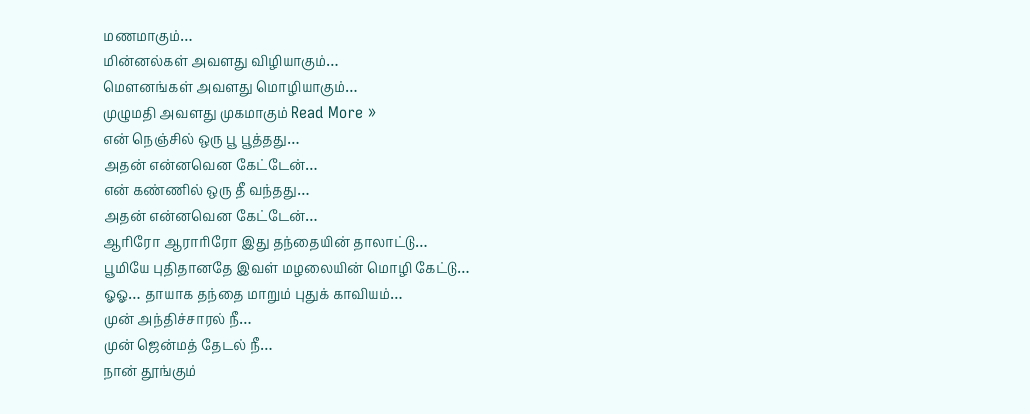மணமாகும்…
மின்னல்கள் அவளது விழியாகும்…
மௌனங்கள் அவளது மொழியாகும்…
முழுமதி அவளது முகமாகும் Read More »
என் நெஞ்சில் ஒரு பூ பூத்தது…
அதன் என்னவென கேட்டேன்…
என் கண்ணில் ஒரு தீ வந்தது…
அதன் என்னவென கேட்டேன்…
ஆரிரோ ஆராரிரோ இது தந்தையின் தாலாட்டு…
பூமியே புதிதானதே இவள் மழலையின் மொழி கேட்டு…
ஓஓ… தாயாக தந்தை மாறும் புதுக் காவியம்…
முன் அந்திச்சாரல் நீ…
முன் ஜென்மத் தேடல் நீ…
நான் தூங்கும்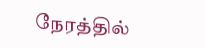நேரத்தில்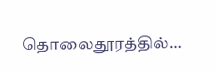தொலைதூரத்தில்…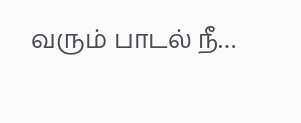வரும் பாடல் நீ…